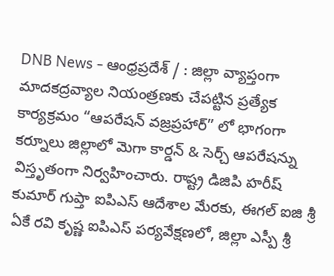DNB News - ఆంధ్రప్రదేశ్ / : జిల్లా వ్యాప్తంగా మాదకద్రవ్యాల నియంత్రణకు చేపట్టిన ప్రత్యేక కార్యక్రమం “ఆపరేషన్ వజ్రప్రహార్” లో భాగంగా కర్నూలు జిల్లాలో మెగా కార్డన్ & సెర్చ్ ఆపరేషన్ను విస్తృతంగా నిర్వహించారు. రాష్ట్ర డిజిపి హరీష్ కుమార్ గుప్తా ఐపిఎస్ ఆదేశాల మేరకు, ఈగల్ ఐజి శ్రీ ఏకే రవి కృష్ణ ఐపిఎస్ పర్యవేక్షణలో, జిల్లా ఎస్పీ శ్రీ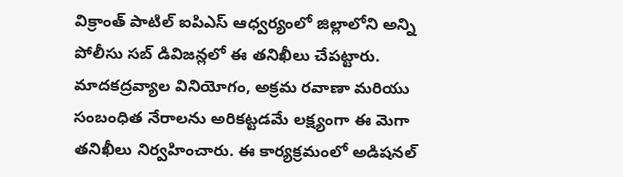విక్రాంత్ పాటిల్ ఐపిఎస్ ఆధ్వర్యంలో జిల్లాలోని అన్ని పోలీసు సబ్ డివిజన్లలో ఈ తనిఖీలు చేపట్టారు. మాదకద్రవ్యాల వినియోగం, అక్రమ రవాణా మరియు సంబంధిత నేరాలను అరికట్టడమే లక్ష్యంగా ఈ మెగా తనిఖీలు నిర్వహించారు. ఈ కార్యక్రమంలో అడిషనల్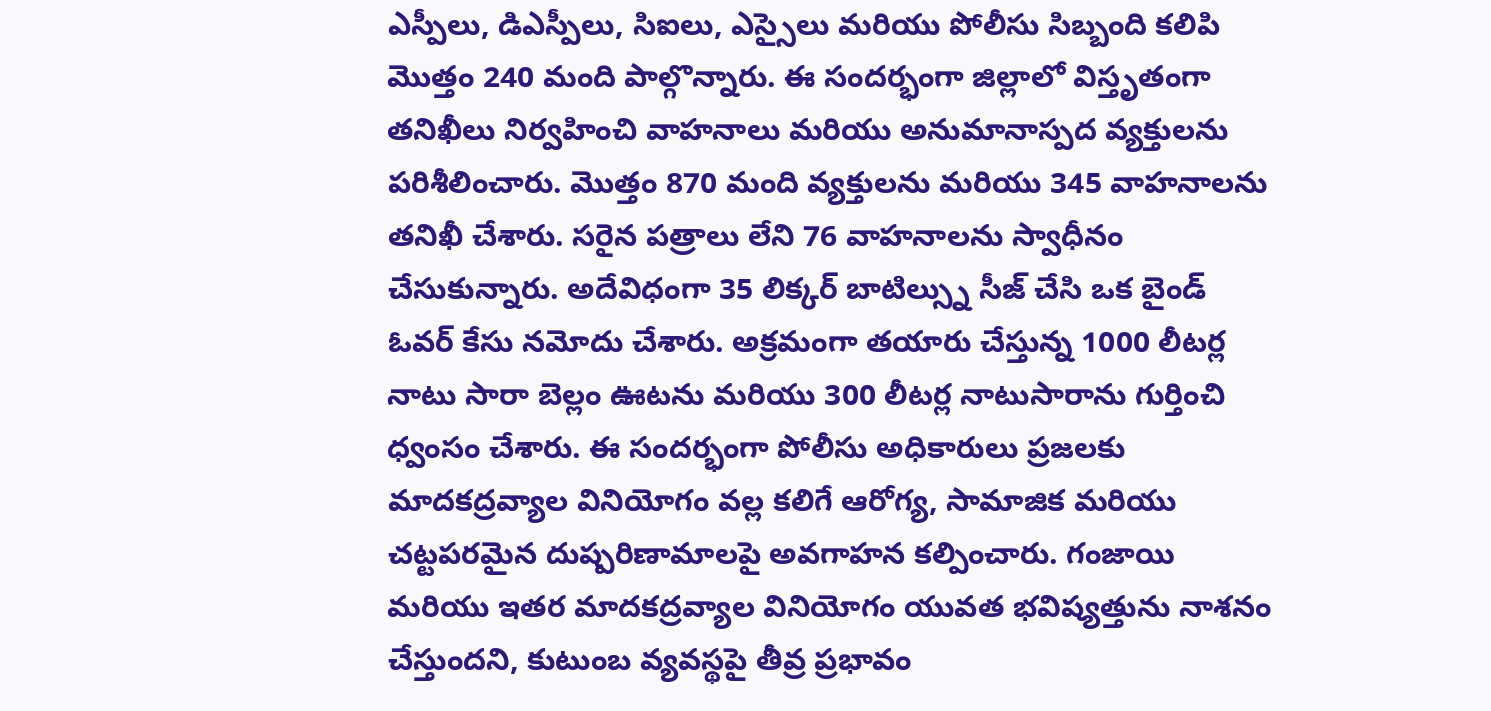ఎస్పీలు, డిఎస్పీలు, సిఐలు, ఎస్సైలు మరియు పోలీసు సిబ్బంది కలిపి మొత్తం 240 మంది పాల్గొన్నారు. ఈ సందర్భంగా జిల్లాలో విస్తృతంగా తనిఖీలు నిర్వహించి వాహనాలు మరియు అనుమానాస్పద వ్యక్తులను పరిశీలించారు. మొత్తం 870 మంది వ్యక్తులను మరియు 345 వాహనాలను తనిఖీ చేశారు. సరైన పత్రాలు లేని 76 వాహనాలను స్వాధీనం చేసుకున్నారు. అదేవిధంగా 35 లిక్కర్ బాటిల్స్ను సీజ్ చేసి ఒక బైండ్ ఓవర్ కేసు నమోదు చేశారు. అక్రమంగా తయారు చేస్తున్న 1000 లీటర్ల నాటు సారా బెల్లం ఊటను మరియు 300 లీటర్ల నాటుసారాను గుర్తించి ధ్వంసం చేశారు. ఈ సందర్భంగా పోలీసు అధికారులు ప్రజలకు మాదకద్రవ్యాల వినియోగం వల్ల కలిగే ఆరోగ్య, సామాజిక మరియు చట్టపరమైన దుష్పరిణామాలపై అవగాహన కల్పించారు. గంజాయి మరియు ఇతర మాదకద్రవ్యాల వినియోగం యువత భవిష్యత్తును నాశనం చేస్తుందని, కుటుంబ వ్యవస్థపై తీవ్ర ప్రభావం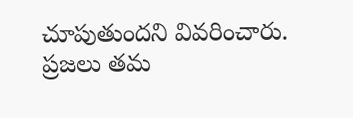చూపుతుందని వివరించారు. ప్రజలు తమ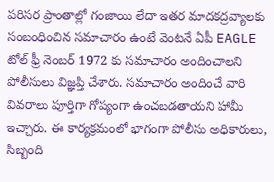పరిసర ప్రాంతాల్లో గంజాయి లేదా ఇతర మాదకద్రవ్యాలకు సంబంధించిన సమాచారం ఉంటే వెంటనే ఏపీ EAGLE టోల్ ఫ్రీ నెంబర్ 1972 కు సమాచారం అందించాలని పోలీసులు విజ్ఞప్తి చేశారు. సమాచారం అందించే వారి వివరాలు పూర్తిగా గోప్యంగా ఉంచబడతాయని హామీ ఇచ్చారు. ఈ కార్యక్రమంలో భాగంగా పోలీసు అధికారులు, సిబ్బంది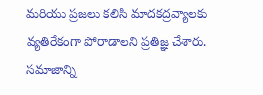మరియు ప్రజలు కలిసి మాదకద్రవ్యాలకు వ్యతిరేకంగా పోరాడాలని ప్రతిజ్ఞ చేశారు. సమాజాన్ని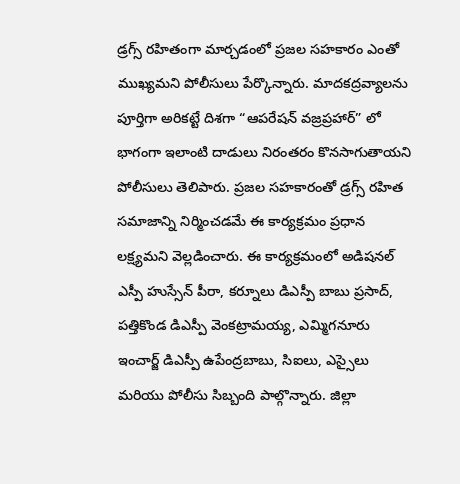డ్రగ్స్ రహితంగా మార్చడంలో ప్రజల సహకారం ఎంతో ముఖ్యమని పోలీసులు పేర్కొన్నారు. మాదకద్రవ్యాలను పూర్తిగా అరికట్టే దిశగా “ఆపరేషన్ వజ్రప్రహార్” లో భాగంగా ఇలాంటి దాడులు నిరంతరం కొనసాగుతాయని పోలీసులు తెలిపారు. ప్రజల సహకారంతో డ్రగ్స్ రహిత సమాజాన్ని నిర్మించడమే ఈ కార్యక్రమం ప్రధాన లక్ష్యమని వెల్లడించారు. ఈ కార్యక్రమంలో అడిషనల్ ఎస్పీ హుస్సేన్ పీరా, కర్నూలు డిఎస్పీ బాబు ప్రసాద్, పత్తికొండ డిఎస్పీ వెంకట్రామయ్య, ఎమ్మిగనూరు ఇంచార్జ్ డిఎస్పీ ఉపేంద్రబాబు, సిఐలు, ఎస్సైలు మరియు పోలీసు సిబ్బంది పాల్గొన్నారు. జిల్లా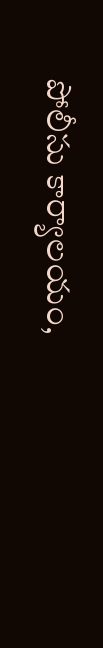పోలీసు కార్యాలయం,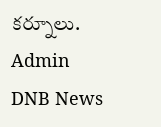కర్నూలు.
Admin
DNB News